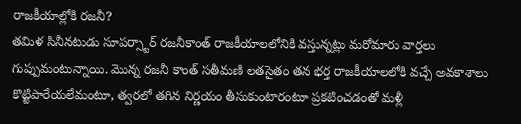రాజకీయాల్లోకి రజనీ?
తమిళ సినీనటుడు సూపర్స్టార్ రజనీకాంత్ రాజకీయాలలోనికి వస్తున్నట్లు మరోమారు వార్తలు గుప్పుమంటున్నాయి. మొన్న రజనీ కాంత్ సతీమణి లతసైతం తన భర్త రాజకీయాలలోకి వచ్చే అవకాశాలు కొట్టిపారేయలేమంటూ, త్వరలో తగిన నిర్ణయం తీసుకుంటారంటూ ప్రకటించడంతో మళ్లీ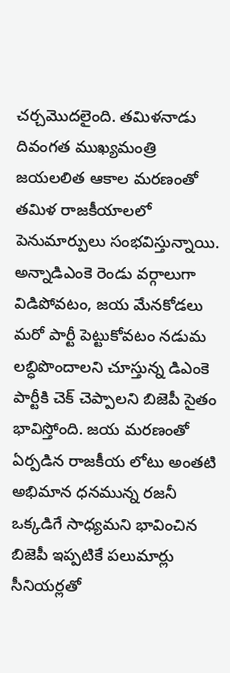చర్చమొదలైంది. తమిళనాడు దివంగత ముఖ్యమంత్రి జయలలిత ఆకాల మరణంతో తమిళ రాజకీయాలలో పెనుమార్పులు సంభవిస్తున్నాయి. అన్నాడిఎంకె రెండు వర్గాలుగా విడిపోవటం, జయ మేనకోడలు మరో పార్టీ పెట్టుకోవటం నడుమ లబ్ధిపొందాలని చూస్తున్న డిఎంకె పార్టీకి చెక్ చెప్పాలని బిజెపీ సైతం భావిస్తోంది. జయ మరణంతో ఏర్పడిన రాజకీయ లోటు అంతటి అభిమాన ధనమున్న రజనీ ఒక్కడిగే సాధ్యమని భావించిన బిజెపీ ఇప్పటికే పలుమార్లు సీనియర్లతో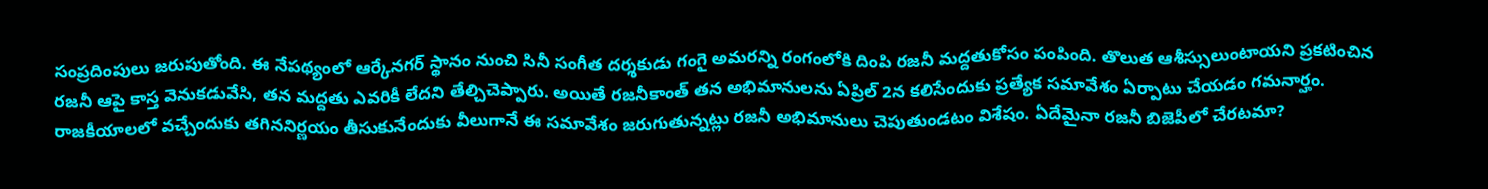సంప్రదింపులు జరుపుతోంది. ఈ నేపథ్యంలో ఆర్కేనగర్ స్థానం నుంచి సినీ సంగీత దర్శకుడు గంగై అమరన్ని రంగంలోకి దింపి రజనీ మద్దతుకోసం పంపింది. తొలుత ఆశీస్సులుంటాయని ప్రకటించిన రజనీ ఆపై కాస్త వెనుకడువేసి, తన మద్దతు ఎవరికీ లేదని తేల్చిచెప్పారు. అయితే రజనీకాంత్ తన అభిమానులను ఏప్రిల్ 2న కలిసేందుకు ప్రత్యేక సమావేశం ఏర్పాటు చేయడం గమనార్హం. రాజకీయాలలో వచ్చేందుకు తగిననిర్ణయం తీసుకునేందుకు వీలుగానే ఈ సమావేశం జరుగుతున్నట్లు రజనీ అభిమానులు చెపుతుండటం విశేషం. ఏదేమైనా రజనీ బిజెపీలో చేరటమా?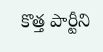కొత్త పార్టీని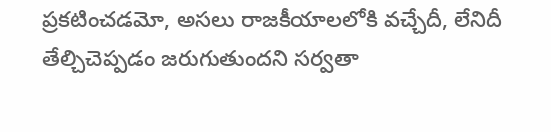ప్రకటించడమో, అసలు రాజకీయాలలోకి వచ్చేదీ, లేనిదీ తేల్చిచెప్పడం జరుగుతుందని సర్వతా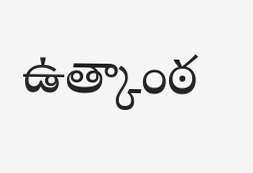ఉత్కాంఠ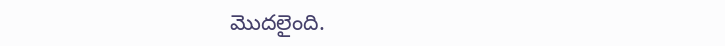మొదలైంది.